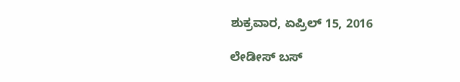ಶುಕ್ರವಾರ, ಏಪ್ರಿಲ್ 15, 2016

ಲೇಡೀಸ್ ಬಸ್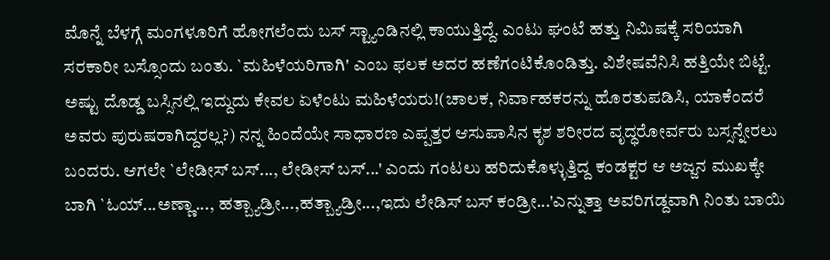ಮೊನ್ನೆ ಬೆಳಗ್ಗೆ ಮಂಗಳೂರಿಗೆ ಹೋಗಲೆಂದು ಬಸ್ ಸ್ಟ್ಯಾಂಡಿನಲ್ಲಿ ಕಾಯುತ್ತಿದ್ದೆ. ಎಂಟು ಘಂಟೆ ಹತ್ತು ನಿಮಿಷಕ್ಕೆ ಸರಿಯಾಗಿ ಸರಕಾರೀ ಬಸ್ಸೊಂದು ಬಂತು. `ಮಹಿಳೆಯರಿಗಾಗಿ' ಎಂಬ ಫಲಕ ಅದರ ಹಣೆಗಂಟಿಕೊಂಡಿತ್ತು. ವಿಶೇಷವೆನಿಸಿ ಹತ್ತಿಯೇ ಬಿಟ್ಟೆ. ಅಷ್ಟು ದೊಡ್ಡ ಬಸ್ಸಿನಲ್ಲಿ ಇದ್ದುದು ಕೇವಲ ಏಳೆಂಟು ಮಹಿಳೆಯರು!(ಚಾಲಕ, ನಿರ್ವಾಹಕರನ್ನು ಹೊರತುಪಡಿಸಿ, ಯಾಕೆಂದರೆ ಅವರು ಪುರುಷರಾಗಿದ್ದರಲ್ಲ?) ನನ್ನ ಹಿಂದೆಯೇ ಸಾಧಾರಣ ಎಪ್ಪತ್ತರ ಆಸುಪಾಸಿನ ಕೃಶ ಶರೀರದ ವೃದ್ಧರೋರ್ವರು ಬಸ್ಸನ್ನೇರಲು ಬಂದರು. ಆಗಲೇ `ಲೇಡೀಸ್ ಬಸ್..., ಲೇಡೀಸ್ ಬಸ್...' ಎಂದು ಗಂಟಲು ಹರಿದುಕೊಳ್ಳುತ್ತಿದ್ದ ಕಂಡಕ್ಟರ ಆ ಅಜ್ಜನ ಮುಖಕ್ಕೇ ಬಾಗಿ `ಓಯ್...ಅಣ್ಣಾ..., ಹತ್ಬ್ಯಾಡ್ರೀ...,ಹತ್ಬ್ಯಾಡ್ರೀ...,ಇದು ಲೇಡಿಸ್ ಬಸ್ ಕಂಡ್ರೀ...'ಎನ್ನುತ್ತಾ ಅವರಿಗಡ್ದವಾಗಿ ನಿಂತು ಬಾಯಿ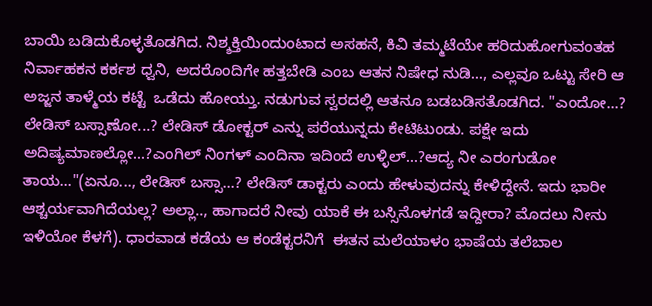ಬಾಯಿ ಬಡಿದುಕೊಳ್ಳತೊಡಗಿದ. ನಿಶ್ಶಕ್ತಿಯಿಂದುಂಟಾದ ಅಸಹನೆ, ಕಿವಿ ತಮ್ಮಟೆಯೇ ಹರಿದುಹೋಗುವಂತಹ ನಿರ್ವಾಹಕನ ಕರ್ಕಶ ಧ್ವನಿ, ಅದರೊಂದಿಗೇ ಹತ್ತಬೇಡಿ ಎಂಬ ಆತನ ನಿಷೇಧ ನುಡಿ..., ಎಲ್ಲವೂ ಒಟ್ಟು ಸೇರಿ ಆ ಅಜ್ಜನ ತಾಳ್ಮೆಯ ಕಟ್ಟೆ  ಒಡೆದು ಹೋಯ್ತು. ನಡುಗುವ ಸ್ವರದಲ್ಲಿ ಆತನೂ ಬಡಬಡಿಸತೊಡಗಿದ. "ಎಂದೋ...? ಲೇಡಿಸ್ ಬಸ್ಸಾಣೋ...? ಲೇಡಿಸ್ ಡೋಕ್ಟರ್ ಎನ್ನು ಪರೆಯುನ್ನದು ಕೇಟಿಟುಂಡು. ಪಕ್ಷೇ ಇದು ಅದಿಷ್ಯಮಾಣಲ್ಲೋ...?ಎಂಗಿಲ್ ನಿಂಗಳ್ ಎಂದಿನಾ ಇದಿಂದೆ ಉಳ್ಳಿಲ್...?ಆದ್ಯ ನೀ ಎರಂಗುಡೋ ತಾಯ..."(ಏನೂ..., ಲೇಡಿಸ್ ಬಸ್ಸಾ...? ಲೇಡಿಸ್ ಡಾಕ್ಟರು ಎಂದು ಹೇಳುವುದನ್ನು ಕೇಳಿದ್ದೇನೆ. ಇದು ಭಾರೀ ಆಶ್ಚರ್ಯವಾಗಿದೆಯಲ್ಲ? ಅಲ್ಲಾ.., ಹಾಗಾದರೆ ನೀವು ಯಾಕೆ ಈ ಬಸ್ಸಿನೊಳಗಡೆ ಇದ್ದೀರಾ? ಮೊದಲು ನೀನು ಇಳಿಯೋ ಕೆಳಗೆ). ಧಾರವಾಡ ಕಡೆಯ ಆ ಕಂಡೆಕ್ಟರನಿಗೆ  ಈತನ ಮಲೆಯಾಳಂ ಭಾಷೆಯ ತಲೆಬಾಲ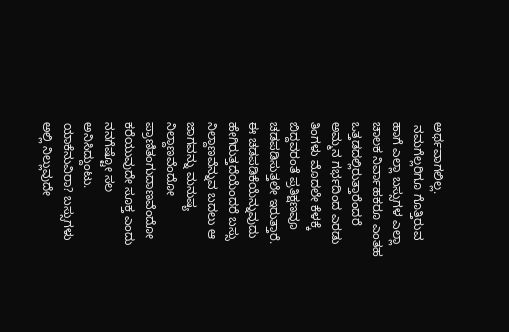ಅರ್ಥವಾಗಲಿಲ್ಲ.
 ನಮಗೆಲ್ಲರಿಗೂ ಗೊತ್ತಿರುವ ಹಾಗೆ ಎಲ್ಲಾ ಬಸ್ಸುಗಳ ಎಲ್ಲಾ ಚಾಲಕ ನಿರ್ವಾಹಕರೂ ಎಂತಹ ಒತ್ತಡದಲ್ಲಿರುತ್ತಾರೆಂದರೆ ಅಮ್ಮನ ಗರ್ಭದಿಂದ ಎರಡು ತಿಂಗಳು ಮೊದಲೇ ಕೆಳಕ್ಕೆ ಬಿದ್ದವರಂತೆ ಪ್ರತಿಕ್ಷಣವೂ ಚಡಪಡಿಸುತ್ತಲೇ ಇರುತ್ತಾರೆ. ಈ ಚಡಪಡಿಕೆಯೆನ್ನುವುದು ಹೇಗಿರುತ್ತದೆಯೆಂದರೆ ಬಸ್ಸು ನಿಲ್ದಾಣವೆನ್ನುವ ಬದಲು ಆ ಜಾಗವನ್ನು ಮನುಷ್ಯ ನಿಲ್ದಾಣವೆಂದೋ ಪ್ರಾಣಿತಂಗುದಾಣವೆಂದೋ ಕರೆಯುವುದೇ ಸೂಕ್ತ ಎಂದು ನನಗೆಷ್ಟೋ ಸಲ ಅನಿಸಿದ್ದುಂಟು. ಯಾಕೆನುವಿರಾ? ಬಸ್ಸುಗಳು ಅಲ್ಲಿ ನಿಲ್ಲುವುದೇ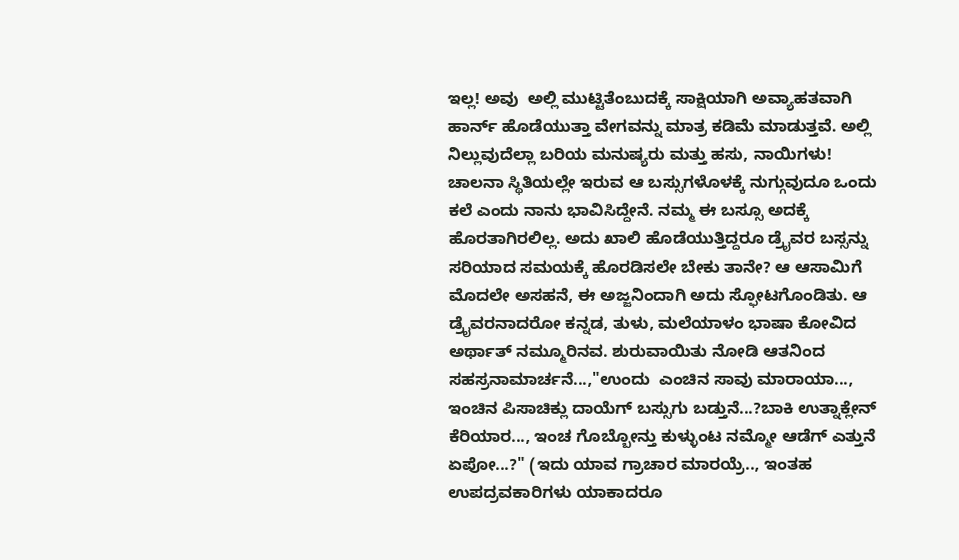ಇಲ್ಲ! ಅವು  ಅಲ್ಲಿ ಮುಟ್ಟಿತೆಂಬುದಕ್ಕೆ ಸಾಕ್ಷಿಯಾಗಿ ಅವ್ಯಾಹತವಾಗಿ ಹಾರ್ನ್ ಹೊಡೆಯುತ್ತಾ ವೇಗವನ್ನು ಮಾತ್ರ ಕಡಿಮೆ ಮಾಡುತ್ತವೆ. ಅಲ್ಲಿ ನಿಲ್ಲುವುದೆಲ್ಲಾ ಬರಿಯ ಮನುಷ್ಯರು ಮತ್ತು ಹಸು, ನಾಯಿಗಳು! ಚಾಲನಾ ಸ್ಥಿತಿಯಲ್ಲೇ ಇರುವ ಆ ಬಸ್ಸುಗಳೊಳಕ್ಕೆ ನುಗ್ಗುವುದೂ ಒಂದು ಕಲೆ ಎಂದು ನಾನು ಭಾವಿಸಿದ್ದೇನೆ. ನಮ್ಮ ಈ ಬಸ್ಸೂ ಅದಕ್ಕೆ ಹೊರತಾಗಿರಲಿಲ್ಲ. ಅದು ಖಾಲಿ ಹೊಡೆಯುತ್ತಿದ್ದರೂ ಡ್ರೈವರ ಬಸ್ಸನ್ನು ಸರಿಯಾದ ಸಮಯಕ್ಕೆ ಹೊರಡಿಸಲೇ ಬೇಕು ತಾನೇ? ಆ ಆಸಾಮಿಗೆ ಮೊದಲೇ ಅಸಹನೆ, ಈ ಅಜ್ಜನಿಂದಾಗಿ ಅದು ಸ್ಫೋಟಗೊಂಡಿತು. ಆ ಡ್ರೈವರನಾದರೋ ಕನ್ನಡ, ತುಳು, ಮಲೆಯಾಳಂ ಭಾಷಾ ಕೋವಿದ ಅರ್ಥಾತ್ ನಮ್ಮೂರಿನವ. ಶುರುವಾಯಿತು ನೋಡಿ ಆತನಿಂದ ಸಹಸ್ರನಾಮಾರ್ಚನೆ...,"ಉಂದು  ಎಂಚಿನ ಸಾವು ಮಾರಾಯಾ..., ಇಂಚಿನ ಪಿಸಾಚಿಕ್ಲು ದಾಯೆಗ್ ಬಸ್ಸುಗು ಬಡ್ತುನೆ...?ಬಾಕಿ ಉತ್ನಾಕ್ಲೇನ್ ಕೆರಿಯಾರ..., ಇಂಚ ಗೊಬ್ಬೋನ್ತು ಕುಳ್ಳುಂಟ ನಮ್ಮೋ ಆಡೆಗ್ ಎತ್ತುನೆ ಏಪೋ...?" (ಇದು ಯಾವ ಗ್ರಾಚಾರ ಮಾರಯ್ರೆ.., ಇಂತಹ ಉಪದ್ರವಕಾರಿಗಳು ಯಾಕಾದರೂ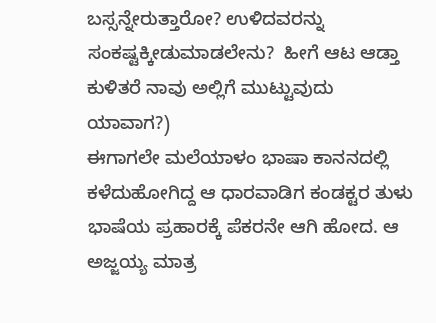ಬಸ್ಸನ್ನೇರುತ್ತಾರೋ? ಉಳಿದವರನ್ನು ಸಂಕಷ್ಟಕ್ಕೀಡುಮಾಡಲೇನು?  ಹೀಗೆ ಆಟ ಆಡ್ತಾ ಕುಳಿತರೆ ನಾವು ಅಲ್ಲಿಗೆ ಮುಟ್ಟುವುದು ಯಾವಾಗ?)
ಈಗಾಗಲೇ ಮಲೆಯಾಳಂ ಭಾಷಾ ಕಾನನದಲ್ಲಿ ಕಳೆದುಹೋಗಿದ್ದ ಆ ಧಾರವಾಡಿಗ ಕಂಡಕ್ಟರ ತುಳು ಭಾಷೆಯ ಪ್ರಹಾರಕ್ಕೆ ಪೆಕರನೇ ಆಗಿ ಹೋದ. ಆ ಅಜ್ಜಯ್ಯ ಮಾತ್ರ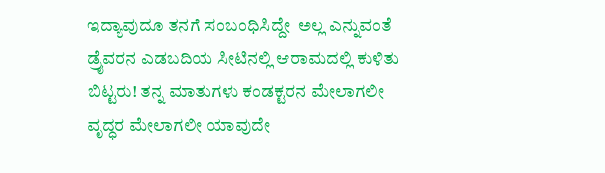ಇದ್ಯಾವುದೂ ತನಗೆ ಸಂಬಂಧಿಸಿದ್ದೇ  ಅಲ್ಲ ಎನ್ನುವಂತೆ ಡ್ರೈವರನ ಎಡಬದಿಯ ಸೀಟಿನಲ್ಲಿ ಆರಾಮದಲ್ಲಿ ಕುಳಿತು ಬಿಟ್ಟರು! ತನ್ನ ಮಾತುಗಳು ಕಂಡಕ್ಟರನ ಮೇಲಾಗಲೀ ವೃದ್ಧರ ಮೇಲಾಗಲೀ ಯಾವುದೇ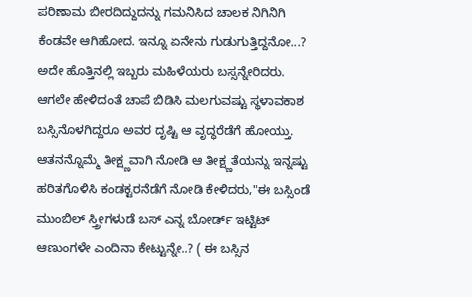ಪರಿಣಾಮ ಬೀರದಿದ್ದುದನ್ನು ಗಮನಿಸಿದ ಚಾಲಕ ನಿಗಿನಿಗಿ ಕೆಂಡವೇ ಆಗಿಹೋದ. ಇನ್ನೂ ಏನೇನು ಗುಡುಗುತ್ತಿದ್ದನೋ...? ಅದೇ ಹೊತ್ತಿನಲ್ಲಿ ಇಬ್ಬರು ಮಹಿಳೆಯರು ಬಸ್ಸನ್ನೇರಿದರು. ಆಗಲೇ ಹೇಳಿದಂತೆ ಚಾಪೆ ಬಿಡಿಸಿ ಮಲಗುವಷ್ಟು ಸ್ಥಳಾವಕಾಶ ಬಸ್ಸಿನೊಳಗಿದ್ದರೂ ಅವರ ದೃಷ್ಟಿ ಆ ವೃದ್ಧರೆಡೆಗೆ ಹೋಯ್ತು. ಆತನನ್ನೊಮ್ಮೆ ತೀಕ್ಷ್ಣವಾಗಿ ನೋಡಿ ಆ ತೀಕ್ಷ್ಣತೆಯನ್ನು ಇನ್ನಷ್ಟು ಹರಿತಗೊಳಿಸಿ ಕಂಡಕ್ಟರನೆಡೆಗೆ ನೋಡಿ ಕೇಳಿದರು,"ಈ ಬಸ್ಸಿಂಡೆ ಮುಂಬಿಲ್ ಸ್ತ್ರೀಗಳುಡೆ ಬಸ್ ಎನ್ನ ಬೋರ್ಡ್ ಇಟ್ಟಿಟ್ ಆಣುಂಗಳೇ ಎಂದಿನಾ ಕೇಟ್ಟುನ್ನೇ..? ( ಈ ಬಸ್ಸಿನ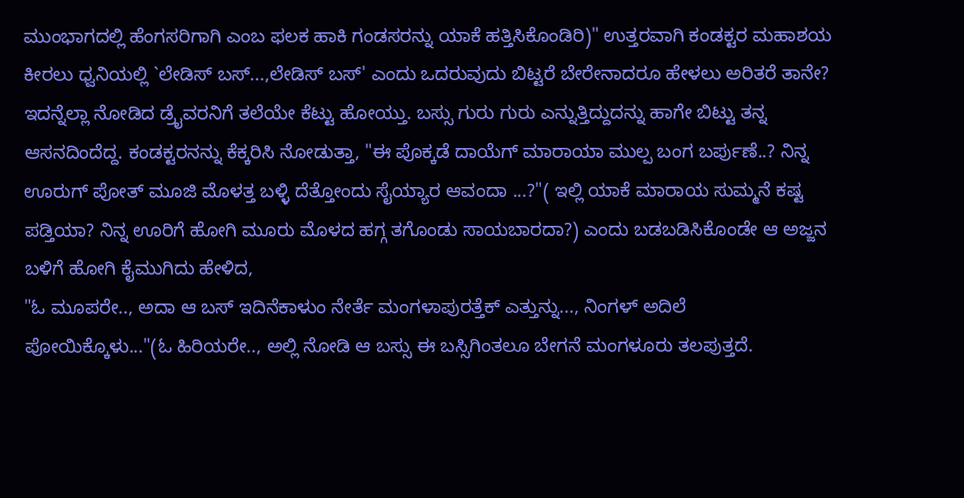ಮುಂಭಾಗದಲ್ಲಿ ಹೆಂಗಸರಿಗಾಗಿ ಎಂಬ ಫಲಕ ಹಾಕಿ ಗಂಡಸರನ್ನು ಯಾಕೆ ಹತ್ತಿಸಿಕೊಂಡಿರಿ)" ಉತ್ತರವಾಗಿ ಕಂಡಕ್ಟರ ಮಹಾಶಯ ಕೀರಲು ಧ್ವನಿಯಲ್ಲಿ `ಲೇಡಿಸ್ ಬಸ್...,ಲೇಡಿಸ್ ಬಸ್' ಎಂದು ಒದರುವುದು ಬಿಟ್ಟರೆ ಬೇರೇನಾದರೂ ಹೇಳಲು ಅರಿತರೆ ತಾನೇ?  ಇದನ್ನೆಲ್ಲಾ ನೋಡಿದ ಡ್ರೈವರನಿಗೆ ತಲೆಯೇ ಕೆಟ್ಟು ಹೋಯ್ತು. ಬಸ್ಸು ಗುರು ಗುರು ಎನ್ನುತ್ತಿದ್ದುದನ್ನು ಹಾಗೇ ಬಿಟ್ಟು ತನ್ನ ಆಸನದಿಂದೆದ್ದ. ಕಂಡಕ್ಟರನನ್ನು ಕೆಕ್ಕರಿಸಿ ನೋಡುತ್ತಾ, "ಈ ಪೊಕ್ಕಡೆ ದಾಯೆಗ್ ಮಾರಾಯಾ ಮುಲ್ಪ ಬಂಗ ಬರ್ಪುಣೆ..? ನಿನ್ನ ಊರುಗ್ ಪೋತ್ ಮೂಜಿ ಮೊಳತ್ತ ಬಳ್ಳಿ ದೆತ್ತೋಂದು ಸೈಯ್ಯಾರ ಆವಂದಾ ...?"( ಇಲ್ಲಿ ಯಾಕೆ ಮಾರಾಯ ಸುಮ್ಮನೆ ಕಷ್ಟ ಪಡ್ತಿಯಾ? ನಿನ್ನ ಊರಿಗೆ ಹೋಗಿ ಮೂರು ಮೊಳದ ಹಗ್ಗ ತಗೊಂಡು ಸಾಯಬಾರದಾ?) ಎಂದು ಬಡಬಡಿಸಿಕೊಂಡೇ ಆ ಅಜ್ಜನ ಬಳಿಗೆ ಹೋಗಿ ಕೈಮುಗಿದು ಹೇಳಿದ,
"ಓ ಮೂಪರೇ.., ಅದಾ ಆ ಬಸ್ ಇದಿನೆಕಾಳುಂ ನೇರ್ತೆ ಮಂಗಳಾಪುರತ್ತೆಕ್ ಎತ್ತುನ್ನು..., ನಿಂಗಳ್ ಅದಿಲೆ ಪೋಯಿಕ್ಕೊಳು..."(ಓ ಹಿರಿಯರೇ.., ಅಲ್ಲಿ ನೋಡಿ ಆ ಬಸ್ಸು ಈ ಬಸ್ಸಿಗಿಂತಲೂ ಬೇಗನೆ ಮಂಗಳೂರು ತಲಪುತ್ತದೆ.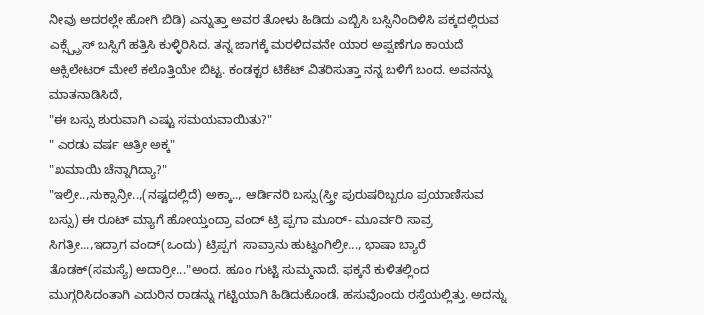ನೀವು ಅದರಲ್ಲೇ ಹೋಗಿ ಬಿಡಿ) ಎನ್ನುತ್ತಾ ಅವರ ತೋಳು ಹಿಡಿದು ಎಬ್ಬಿಸಿ ಬಸ್ಸಿನಿಂದಿಳಿಸಿ ಪಕ್ಕದಲ್ಲಿರುವ ಎಕ್ಸ್ಪ್ಪ್ರೆಸ್ ಬಸ್ಸಿಗೆ ಹತ್ತಿಸಿ ಕುಳ್ಳಿರಿಸಿದ. ತನ್ನ ಜಾಗಕ್ಕೆ ಮರಳಿದವನೇ ಯಾರ ಅಪ್ಪಣೆಗೂ ಕಾಯದೆ ಆಕ್ಸಿಲೇಟರ್ ಮೇಲೆ ಕಲೊತ್ತಿಯೇ ಬಿಟ್ಟ. ಕಂಡಕ್ಟರ ಟಿಕೆಟ್ ವಿತರಿಸುತ್ತಾ ನನ್ನ ಬಳಿಗೆ ಬಂದ. ಅವನನ್ನು ಮಾತನಾಡಿಸಿದೆ,
"ಈ ಬಸ್ಸು ಶುರುವಾಗಿ ಎಷ್ಟು ಸಮಯವಾಯಿತು?"
" ಎರಡು ವರ್ಷ ಆತ್ರೀ ಅಕ್ಕ"
"ಖಮಾಯಿ ಚೆನ್ನಾಗಿದ್ಯಾ?"
"ಇಲ್ರೀ..,ನುಕ್ಸಾನ್ರೀ..,(ನಷ್ಟದಲ್ಲಿದೆ) ಅಕ್ಕಾ.., ಆರ್ಡಿನರಿ ಬಸ್ಸು(ಸ್ತ್ರೀ ಪುರುಷರಿಬ್ಬರೂ ಪ್ರಯಾಣಿಸುವ ಬಸ್ಸು) ಈ ರೂಟ್ ಮ್ಯಾಗೆ ಹೋಯ್ತಂದ್ರಾ ವಂದ್ ಟ್ರಿ ಪ್ಪಗಾ ಮೂರ್- ಮೂರ್ವರಿ ಸಾವ್ರ ಸಿಗತ್ರೀ...,ಇದ್ರಾಗ ವಂದ್(ಒಂದು) ಟ್ರಿಪ್ಪಗ  ಸಾವ್ರಾನು ಹುಟ್ವಂಗಿಲ್ರೀ..., ಭಾಷಾ ಬ್ಯಾರೆ ತೊಡಕ್(ಸಮಸ್ಯೆ) ಅದಾರ್ರೀ..."ಅಂದ. ಹೂಂ ಗುಟ್ಟಿ ಸುಮ್ಮನಾದೆ. ಫಕ್ಕನೆ ಕುಳಿತಲ್ಲಿಂದ ಮುಗ್ಗರಿಸಿದಂತಾಗಿ ಎದುರಿನ ರಾಡನ್ನು ಗಟ್ಟಿಯಾಗಿ ಹಿಡಿದುಕೊಂಡೆ. ಹಸುವೊಂದು ರಸ್ತೆಯಲ್ಲಿತ್ತು. ಅದನ್ನು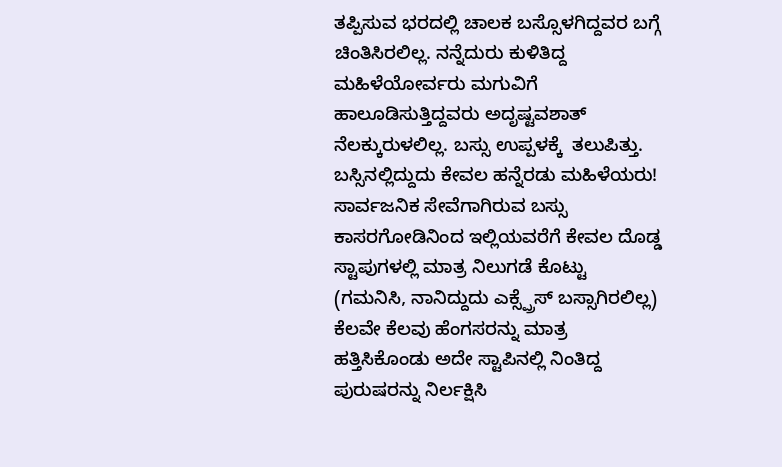ತಪ್ಪಿಸುವ ಭರದಲ್ಲಿ ಚಾಲಕ ಬಸ್ಸೊಳಗಿದ್ದವರ ಬಗ್ಗೆ ಚಿಂತಿಸಿರಲಿಲ್ಲ. ನನ್ನೆದುರು ಕುಳಿತಿದ್ದ ಮಹಿಳೆಯೋರ್ವರು ಮಗುವಿಗೆ ಹಾಲೂಡಿಸುತ್ತಿದ್ದವರು ಅದೃಷ್ಟವಶಾತ್ ನೆಲಕ್ಕುರುಳಲಿಲ್ಲ. ಬಸ್ಸು ಉಪ್ಪಳಕ್ಕೆ  ತಲುಪಿತ್ತು. ಬಸ್ಸಿನಲ್ಲಿದ್ದುದು ಕೇವಲ ಹನ್ನೆರಡು ಮಹಿಳೆಯರು! ಸಾರ್ವಜನಿಕ ಸೇವೆಗಾಗಿರುವ ಬಸ್ಸು ಕಾಸರಗೋಡಿನಿಂದ ಇಲ್ಲಿಯವರೆಗೆ ಕೇವಲ ದೊಡ್ಡ ಸ್ಟಾಪುಗಳಲ್ಲಿ ಮಾತ್ರ ನಿಲುಗಡೆ ಕೊಟ್ಟು (ಗಮನಿಸಿ, ನಾನಿದ್ದುದು ಎಕ್ಸ್ಪ್ರೆಸ್ ಬಸ್ಸಾಗಿರಲಿಲ್ಲ) ಕೆಲವೇ ಕೆಲವು ಹೆಂಗಸರನ್ನು ಮಾತ್ರ ಹತ್ತಿಸಿಕೊಂಡು ಅದೇ ಸ್ಟಾಪಿನಲ್ಲಿ ನಿಂತಿದ್ದ ಪುರುಷರನ್ನು ನಿರ್ಲಕ್ಷಿಸಿ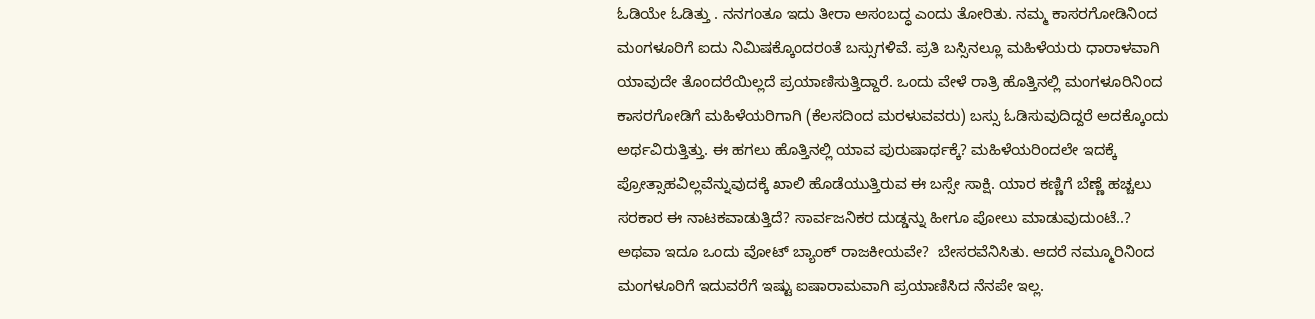ಓಡಿಯೇ ಓಡಿತ್ತು . ನನಗಂತೂ ಇದು ತೀರಾ ಅಸಂಬದ್ಧ ಎಂದು ತೋರಿತು. ನಮ್ಮ ಕಾಸರಗೋಡಿನಿಂದ ಮಂಗಳೂರಿಗೆ ಐದು ನಿಮಿಷಕ್ಕೊಂದರಂತೆ ಬಸ್ಸುಗಳಿವೆ. ಪ್ರತಿ ಬಸ್ಸಿನಲ್ಲೂ ಮಹಿಳೆಯರು ಧಾರಾಳವಾಗಿ ಯಾವುದೇ ತೊಂದರೆಯಿಲ್ಲದೆ ಪ್ರಯಾಣಿಸುತ್ತಿದ್ದಾರೆ. ಒಂದು ವೇಳೆ ರಾತ್ರಿ ಹೊತ್ತಿನಲ್ಲಿ ಮಂಗಳೂರಿನಿಂದ ಕಾಸರಗೋಡಿಗೆ ಮಹಿಳೆಯರಿಗಾಗಿ (ಕೆಲಸದಿಂದ ಮರಳುವವರು) ಬಸ್ಸು ಓಡಿಸುವುದಿದ್ದರೆ ಅದಕ್ಕೊಂದು ಅರ್ಥವಿರುತ್ತಿತ್ತು. ಈ ಹಗಲು ಹೊತ್ತಿನಲ್ಲಿ ಯಾವ ಪುರುಷಾರ್ಥಕ್ಕೆ? ಮಹಿಳೆಯರಿಂದಲೇ ಇದಕ್ಕೆ ಪ್ರೋತ್ಸಾಹವಿಲ್ಲವೆನ್ನುವುದಕ್ಕೆ ಖಾಲಿ ಹೊಡೆಯುತ್ತಿರುವ ಈ ಬಸ್ಸೇ ಸಾಕ್ಷಿ. ಯಾರ ಕಣ್ಣಿಗೆ ಬೆಣ್ಣೆ ಹಚ್ಚಲು ಸರಕಾರ ಈ ನಾಟಕವಾಡುತ್ತಿದೆ? ಸಾರ್ವಜನಿಕರ ದುಡ್ಡನ್ನು ಹೀಗೂ ಪೋಲು ಮಾಡುವುದುಂಟೆ..? ಅಥವಾ ಇದೂ ಒಂದು ವೋಟ್ ಬ್ಯಾಂಕ್ ರಾಜಕೀಯವೇ?  ಬೇಸರವೆನಿಸಿತು. ಆದರೆ ನಮ್ಮೂರಿನಿಂದ ಮಂಗಳೂರಿಗೆ ಇದುವರೆಗೆ ಇಷ್ಟು ಐಷಾರಾಮವಾಗಿ ಪ್ರಯಾಣಿಸಿದ ನೆನಪೇ ಇಲ್ಲ.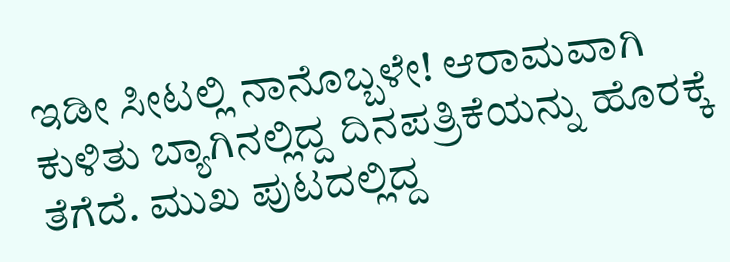ಇಡೀ ಸೀಟಲ್ಲಿ ನಾನೊಬ್ಬಳೇ! ಆರಾಮವಾಗಿ ಕುಳಿತು ಬ್ಯಾಗಿನಲ್ಲಿದ್ದ ದಿನಪತ್ರಿಕೆಯನ್ನು ಹೊರಕ್ಕೆ ತೆಗೆದೆ. ಮುಖ ಪುಟದಲ್ಲಿದ್ದ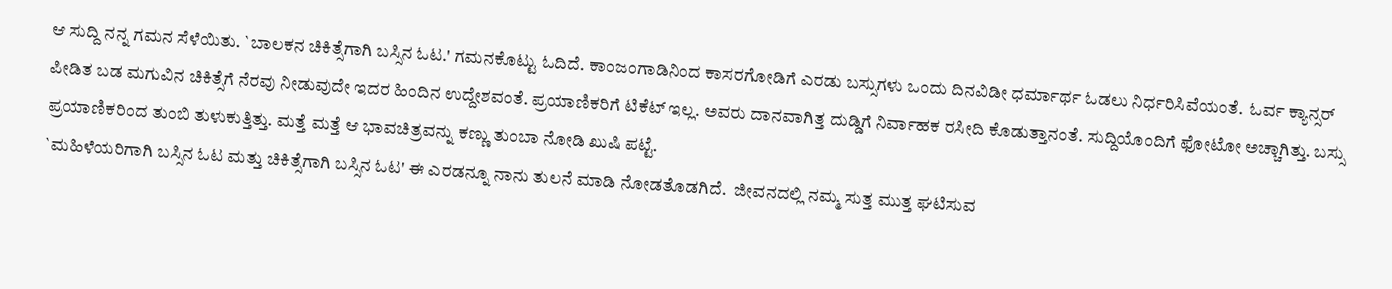ಆ ಸುದ್ದಿ ನನ್ನ ಗಮನ ಸೆಳೆಯಿತು. `ಬಾಲಕನ ಚಿಕಿತ್ಸೆಗಾಗಿ ಬಸ್ಸಿನ ಓಟ.' ಗಮನಕೊಟ್ಟು ಓದಿದೆ. ಕಾಂಜಂಗಾಡಿನಿಂದ ಕಾಸರಗೋಡಿಗೆ ಎರಡು ಬಸ್ಸುಗಳು ಒಂದು ದಿನವಿಡೀ ಧರ್ಮಾರ್ಥ ಓಡಲು ನಿರ್ಧರಿಸಿವೆಯಂತೆ.  ಓರ್ವ ಕ್ಯಾನ್ಸರ್ ಪೀಡಿತ ಬಡ ಮಗುವಿನ ಚಿಕಿತ್ಸೆಗೆ ನೆರವು ನೀಡುವುದೇ ಇದರ ಹಿಂದಿನ ಉದ್ದೇಶವಂತೆ. ಪ್ರಯಾಣಿಕರಿಗೆ ಟಿಕೆಟ್ ಇಲ್ಲ. ಅವರು ದಾನವಾಗಿತ್ತ ದುಡ್ಡಿಗೆ ನಿರ್ವಾಹಕ ರಸೀದಿ ಕೊಡುತ್ತಾನಂತೆ. ಸುದ್ದಿಯೊಂದಿಗೆ ಫೋಟೋ ಅಚ್ಚಾಗಿತ್ತು. ಬಸ್ಸು ಪ್ರಯಾಣಿಕರಿಂದ ತುಂಬಿ ತುಳುಕುತ್ತಿತ್ತು. ಮತ್ತೆ ಮತ್ತೆ ಆ ಭಾವಚಿತ್ರವನ್ನು ಕಣ್ಣು ತುಂಬಾ ನೋಡಿ ಖುಷಿ ಪಟ್ಟೆ.
`ಮಹಿಳೆಯರಿಗಾಗಿ ಬಸ್ಸಿನ ಓಟ ಮತ್ತು ಚಿಕಿತ್ಸೆಗಾಗಿ ಬಸ್ಸಿನ ಓಟ' ಈ ಎರಡನ್ನೂ ನಾನು ತುಲನೆ ಮಾಡಿ ನೋಡತೊಡಗಿದೆ.  ಜೀವನದಲ್ಲಿ ನಮ್ಮ ಸುತ್ತ ಮುತ್ತ ಘಟಿಸುವ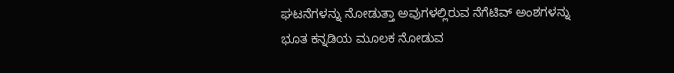ಘಟನೆಗಳನ್ನು ನೋಡುತ್ತಾ ಅವುಗಳಲ್ಲಿರುವ ನೆಗೆಟಿವ್ ಅಂಶಗಳನ್ನು ಭೂತ ಕನ್ನಡಿಯ ಮೂಲಕ ನೋಡುವ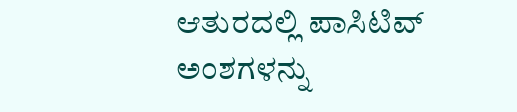ಆತುರದಲ್ಲಿ ಪಾಸಿಟಿವ್ ಅಂಶಗಳನ್ನು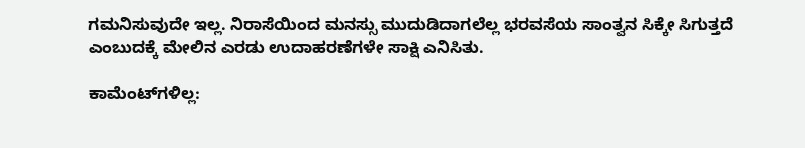ಗಮನಿಸುವುದೇ ಇಲ್ಲ. ನಿರಾಸೆಯಿಂದ ಮನಸ್ಸು ಮುದುಡಿದಾಗಲೆಲ್ಲ ಭರವಸೆಯ ಸಾಂತ್ವನ ಸಿಕ್ಕೇ ಸಿಗುತ್ತದೆ ಎಂಬುದಕ್ಕೆ ಮೇಲಿನ ಎರಡು ಉದಾಹರಣೆಗಳೇ ಸಾಕ್ಷಿ ಎನಿಸಿತು.

ಕಾಮೆಂಟ್‌ಗಳಿಲ್ಲ: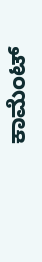ಕಾಮೆಂಟ್‌‌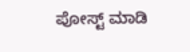ಪೋಸ್ಟ್‌ ಮಾಡಿ